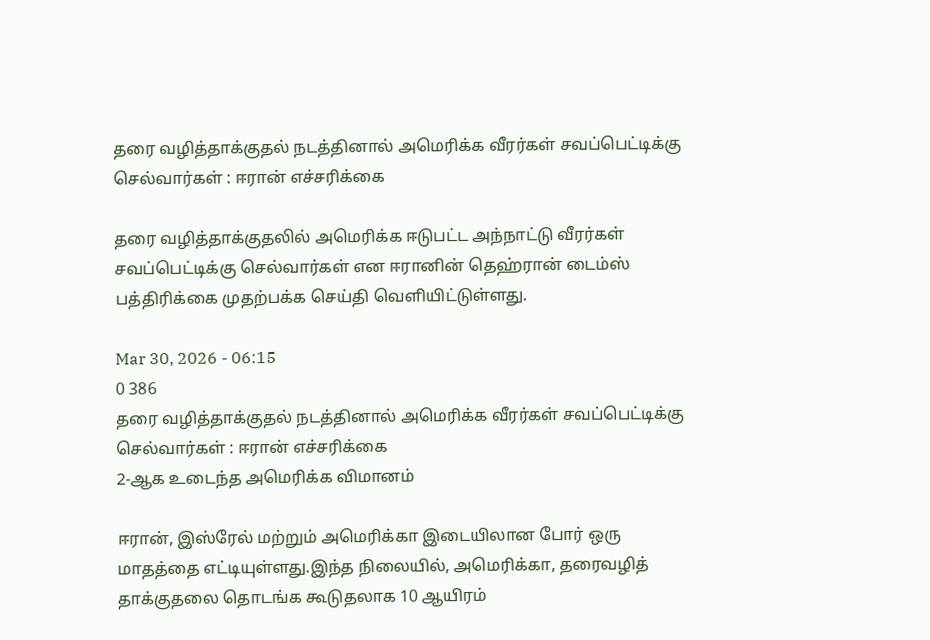தரை வழித்தாக்குதல் நடத்தினால் அமெரிக்க வீரர்கள் சவப்பெட்டிக்கு செல்வார்கள் : ஈரான் எச்சரிக்கை

தரை வழித்தாக்குதலில் அமெரிக்க ஈடுபட்ட அந்நாட்டு வீரர்கள் சவப்பெட்டிக்கு செல்வார்கள் என ஈரானின் தெஹ்ரான் டைம்ஸ் பத்திரிக்கை முதற்பக்க செய்தி வெளியிட்டுள்ளது.

Mar 30, 2026 - 06:15
0 386
தரை வழித்தாக்குதல் நடத்தினால் அமெரிக்க வீரர்கள் சவப்பெட்டிக்கு செல்வார்கள் : ஈரான் எச்சரிக்கை
2-ஆக உடைந்த அமெரிக்க விமானம்

ஈரான், இஸ்ரேல் மற்றும் அமெரிக்கா இடையிலான போர் ஒரு மாதத்தை எட்டியுள்ளது.இந்த நிலையில், அமெரிக்கா, தரைவழித் தாக்குதலை தொடங்க கூடுதலாக 10 ஆயிரம்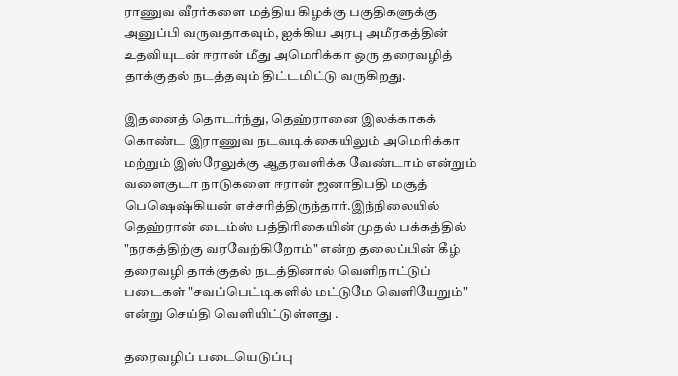ராணுவ வீரர்களை மத்திய கிழக்கு பகுதிகளுக்கு அனுப்பி வருவதாகவும், ஐக்கிய அரபு அமீரகத்தின் உதவியுடன் ஈரான் மீது அமெரிக்கா ஒரு தரைவழித் தாக்குதல் நடத்தவும் திட்டமிட்டு வருகிறது.

இதனைத் தொடர்ந்து, தெஹ்ரானை இலக்காகக் கொண்ட இராணுவ நடவடிக்கையிலும் அமெரிக்கா மற்றும் இஸ்ரேலுக்கு ஆதரவளிக்க வேண்டாம் என்றும் வளைகுடா நாடுகளை ஈரான் ஜனாதிபதி மசூத் பெஷெஷ்கியன் எச்சரித்திருந்தார்.இந்நிலையில் தெஹ்ரான் டைம்ஸ் பத்திரிகையின் முதல் பக்கத்தில் "நரகத்திற்கு வரவேற்கிறோம்" என்ற தலைப்பின் கீழ் தரைவழி தாக்குதல் நடத்தினால் வெளிநாட்டுப் படைகள் "சவப்பெட்டிகளில் மட்டுமே வெளியேறும்" என்று செய்தி வெளியிட்டுள்ளது .

தரைவழிப் படையெடுப்பு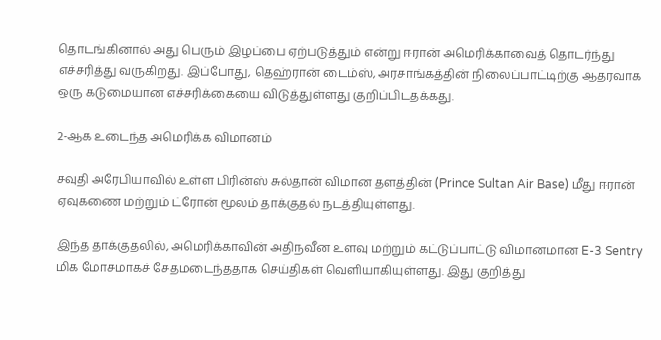தொடங்கினால் அது பெரும் இழப்பை ஏற்படுத்தும் என்று ஈரான் அமெரிக்காவைத் தொடர்ந்து எச்சரித்து வருகிறது. இப்போது, தெஹ்ரான் டைம்ஸ், அரசாங்கத்தின் நிலைப்பாட்டிற்கு ஆதரவாக ஒரு கடுமையான எச்சரிக்கையை விடுத்துள்ளது குறிப்பிடதக்கது.

2-ஆக உடைந்த அமெரிக்க விமானம்

சவுதி அரேபியாவில் உள்ள பிரின்ஸ் சுல்தான் விமான தளத்தின் (Prince Sultan Air Base) மீது ஈரான் ஏவுகணை மற்றும் ட்ரோன் மூலம் தாக்குதல் நடத்தியுள்ளது.

இந்த தாக்குதலில், அமெரிக்காவின் அதிநவீன உளவு மற்றும் கட்டுப்பாட்டு விமானமான E-3 Sentry மிக மோசமாகச் சேதமடைந்ததாக செய்திகள் வெளியாகியுள்ளது. இது குறித்து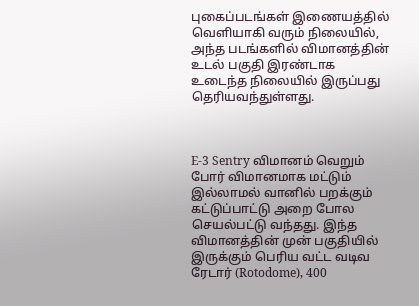புகைப்படங்கள் இணையத்தில் வெளியாகி வரும் நிலையில், அந்த படங்களில் விமானத்தின் உடல் பகுதி இரண்டாக உடைந்த நிலையில் இருப்பது தெரியவந்துள்ளது.



E-3 Sentry விமானம் வெறும் போர் விமானமாக மட்டும் இல்லாமல் வானில் பறக்கும் கட்டுப்பாட்டு அறை போல செயல்பட்டு வந்தது. இந்த விமானத்தின் முன் பகுதியில் இருக்கும் பெரிய வட்ட வடிவ ரேடார் (Rotodome), 400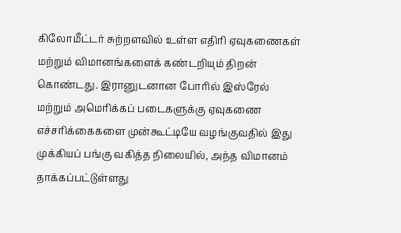கிலோமீட்டர் சுற்றளவில் உள்ள எதிரி ஏவுகணைகள் மற்றும் விமானங்களைக் கண்டறியும் திறன் கொண்டது. இரானுடனான போரில் இஸ்ரேல் மற்றும் அமெரிக்கப் படைகளுக்கு ஏவுகணை எச்சரிக்கைகளை முன்கூட்டியே வழங்குவதில் இது முக்கியப் பங்கு வகித்த நிலையில், அந்த விமானம் தாக்கப்பட்டுள்ளது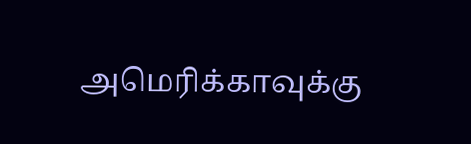அமெரிக்காவுக்கு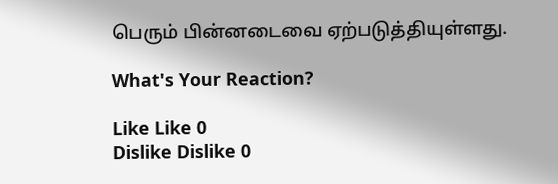பெரும் பின்னடைவை ஏற்படுத்தியுள்ளது.

What's Your Reaction?

Like Like 0
Dislike Dislike 0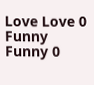Love Love 0
Funny Funny 0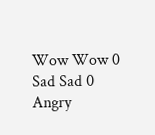Wow Wow 0
Sad Sad 0
Angry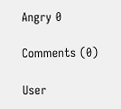Angry 0

Comments (0)

User